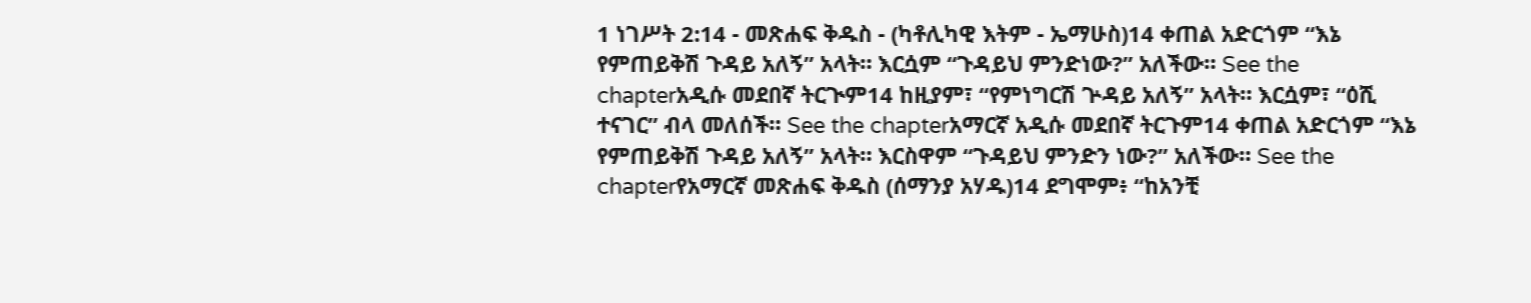1 ነገሥት 2:14 - መጽሐፍ ቅዱስ - (ካቶሊካዊ እትም - ኤማሁስ)14 ቀጠል አድርጎም “እኔ የምጠይቅሽ ጉዳይ አለኝ” አላት። እርሷም “ጉዳይህ ምንድነው?” አለችው። See the chapterአዲሱ መደበኛ ትርጒም14 ከዚያም፣ “የምነግርሽ ጕዳይ አለኝ” አላት። እርሷም፣ “ዕሺ ተናገር” ብላ መለሰች። See the chapterአማርኛ አዲሱ መደበኛ ትርጉም14 ቀጠል አድርጎም “እኔ የምጠይቅሽ ጉዳይ አለኝ” አላት። እርስዋም “ጉዳይህ ምንድን ነው?” አለችው። See the chapterየአማርኛ መጽሐፍ ቅዱስ (ሰማንያ አሃዱ)14 ደግሞም፥ “ከአንቺ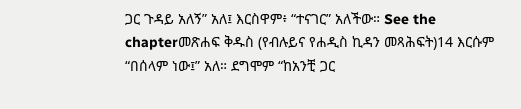ጋር ጉዳይ አለኝ” አለ፤ እርስዋም፥ “ተናገር” አለችው። See the chapterመጽሐፍ ቅዱስ (የብሉይና የሐዲስ ኪዳን መጻሕፍት)14 እርሱም “በሰላም ነው፤” አለ። ደግሞም “ከአንቺ ጋር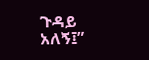ጉዳይ አለኝ፤”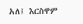አለ፤ እርስዋም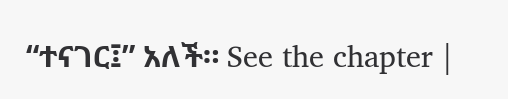“ተናገር፤” አለች። See the chapter |